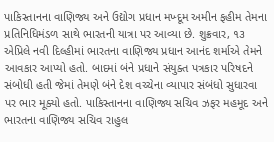પાકિસ્તાનના વાણિજ્ય અને ઉદ્યોગ પ્રધાન મખ્દૂમ અમીન ફહીમ તેમના પ્રતિનિધિમંડળ સાથે ભારતની યાત્રા પર આવ્યા છે. શુક્રવાર, ૧૩ એપ્રિલે નવી દિલ્હીમાં ભારતના વાણિજ્ય પ્રધાન આનંદ શર્માએ તેમને આવકાર આપ્યો હતો. બાદમાં બંને પ્રધાને સંયુક્ત પત્રકાર પરિષદને સંબોધી હતી જેમાં તેમણે બંને દેશ વચ્ચેના વ્યાપાર સંબંધો સુધારવા પર ભાર મૂક્યો હતો. પાકિસ્તાનના વાણિજ્ય સચિવ ઝફર મહમૂદ અને ભારતના વાણિજ્ય સચિવ રાહુલ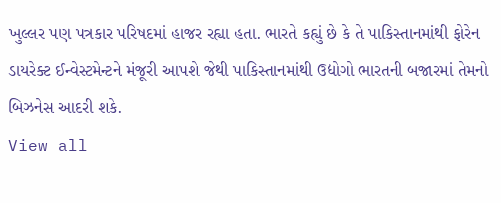ખુલ્લર પણ પત્રકાર પરિષદમાં હાજર રહ્યા હતા. ભારતે કહ્યું છે કે તે પાકિસ્તાનમાંથી ફોરેન ડાયરેક્ટ ઈન્વેસ્ટમેન્ટને મંજૂરી આપશે જેથી પાકિસ્તાનમાંથી ઉદ્યોગો ભારતની બજારમાં તેમનો બિઝનેસ આદરી શકે.
View all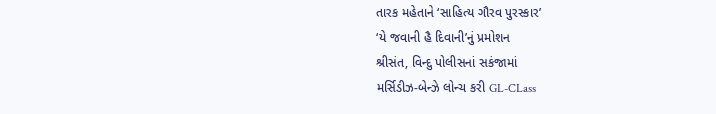તારક મહેતાને ‘સાહિત્ય ગૌરવ પુરસ્કાર’
‘યે જવાની હૈ દિવાની’નું પ્રમોશન
શ્રીસંત, વિન્દુ પોલીસનાં સકંજામાં
મર્સિડીઝ-બેન્ઝે લોન્ચ કરી GL-CLass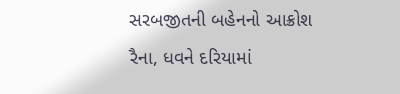સરબજીતની બહેનનો આક્રોશ
રૈના, ધવને દરિયામાં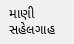માણી સહેલગાહ